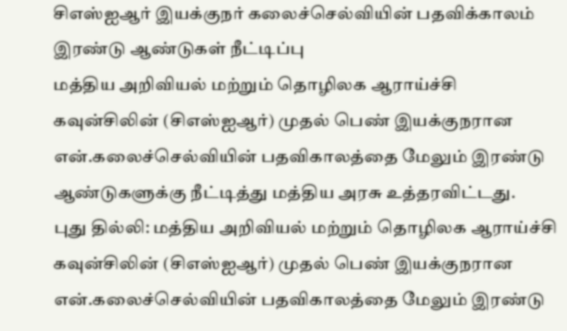சிஎஸ்ஐஆர் இயக்குநர் கலைச்செல்வியின் பதவிக்காலம் இரண்டு ஆண்டுகள் நீட்டிப்பு
மத்திய அறிவியல் மற்றும் தொழிலக ஆராய்ச்சி கவுன்சிலின் (சிஎஸ்ஐஆர்) முதல் பெண் இயக்குநரான என்.கலைச்செல்வியின் பதவிகாலத்தை மேலும் இரண்டு ஆண்டுகளுக்கு நீட்டித்து மத்திய அரசு உத்தரவிட்டது.
புது தில்லி: மத்திய அறிவியல் மற்றும் தொழிலக ஆராய்ச்சி கவுன்சிலின் (சிஎஸ்ஐஆர்) முதல் பெண் இயக்குநரான என்.கலைச்செல்வியின் பதவிகாலத்தை மேலும் இரண்டு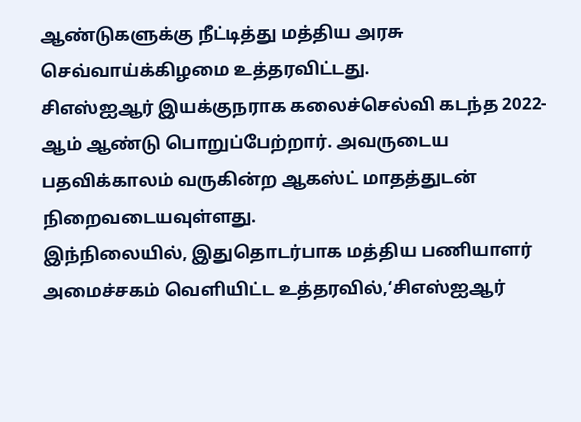ஆண்டுகளுக்கு நீட்டித்து மத்திய அரசு செவ்வாய்க்கிழமை உத்தரவிட்டது.
சிஎஸ்ஐஆர் இயக்குநராக கலைச்செல்வி கடந்த 2022-ஆம் ஆண்டு பொறுப்பேற்றார். அவருடைய பதவிக்காலம் வருகின்ற ஆகஸ்ட் மாதத்துடன் நிறைவடையவுள்ளது.
இந்நிலையில், இதுதொடர்பாக மத்திய பணியாளர் அமைச்சகம் வெளியிட்ட உத்தரவில்,‘சிஎஸ்ஐஆர்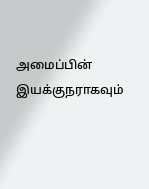அமைப்பின் இயக்குநராகவும்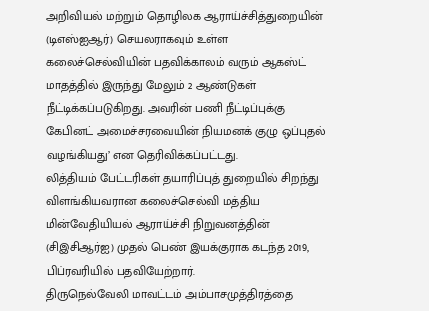அறிவியல் மற்றும் தொழிலக ஆராய்ச்சித்துறையின் (டிஎஸ்ஐஆர்) செயலராகவும் உள்ள கலைச்செல்வியின் பதவிக்காலம் வரும் ஆகஸ்ட் மாதத்தில் இருந்து மேலும் 2 ஆண்டுகள் நீட்டிக்கப்படுகிறது. அவரின் பணி நீட்டிப்புக்கு கேபினட் அமைச்சரவையின் நியமனக் குழு ஒப்புதல் வழங்கியது’ என தெரிவிக்கப்பட்டது.
லித்தியம் பேட்டரிகள் தயாரிப்புத் துறையில் சிறந்து விளங்கியவரான கலைச்செல்வி மத்திய மின்வேதியியல் ஆராய்ச்சி நிறுவனத்தின் (சிஇசிஆர்ஐ) முதல் பெண் இயக்குராக கடந்த 2019, பிப்ரவரியில் பதவியேற்றார்.
திருநெல்வேலி மாவட்டம் அம்பாசமுத்திரத்தை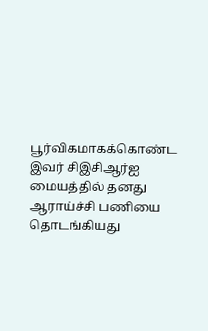பூர்விகமாகக்கொண்ட இவர் சிஇசிஆர்ஐ மையத்தில் தனது ஆராய்ச்சி பணியை தொடங்கியது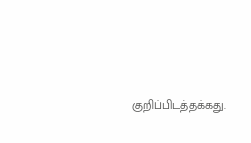குறிப்பிடத்தக்கது.